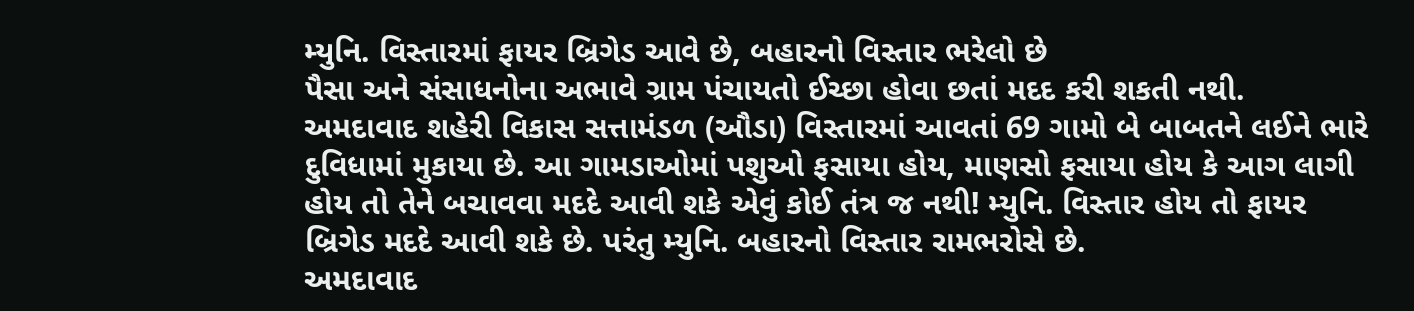મ્યુનિ. વિસ્તારમાં ફાયર બ્રિગેડ આવે છે, બહારનો વિસ્તાર ભરેલો છે
પૈસા અને સંસાધનોના અભાવે ગ્રામ પંચાયતો ઈચ્છા હોવા છતાં મદદ કરી શકતી નથી.
અમદાવાદ શહેરી વિકાસ સત્તામંડળ (ઔડા) વિસ્તારમાં આવતાં 69 ગામો બે બાબતને લઈને ભારે દુવિધામાં મુકાયા છે. આ ગામડાઓમાં પશુઓ ફસાયા હોય, માણસો ફસાયા હોય કે આગ લાગી હોય તો તેને બચાવવા મદદે આવી શકે એવું કોઈ તંત્ર જ નથી! મ્યુનિ. વિસ્તાર હોય તો ફાયર બ્રિગેડ મદદે આવી શકે છે. પરંતુ મ્યુનિ. બહારનો વિસ્તાર રામભરોસે છે.
અમદાવાદ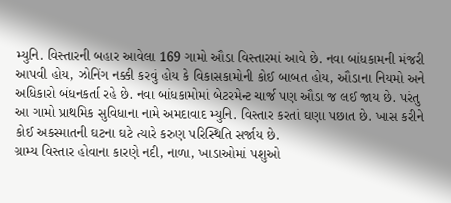મ્યુનિ. વિસ્તારની બહાર આવેલા 169 ગામો ઔડા વિસ્તારમાં આવે છે. નવા બાંધકામની મંજરી આપવી હોય, ઝોનિંગ નક્કી કરવું હોય કે વિકાસકામોની કોઈ બાબત હોય, ઔડાના નિયમો અને અધિકારો બંધનકર્તા રહે છે. નવા બાંધકામોમાં બેટરમેન્ટ ચાર્જ પણ ઔડા જ લઈ જાય છે. પરંતુ આ ગામો પ્રાથમિક સુવિધાના નામે અમદાવાદ મ્યુનિ. વિસ્તાર કરતાં ઘણા પછાત છે. ખાસ કરીને કોઈ અકસ્માતની ઘટના ઘટે ત્યારે કરુણ પરિસ્થિતિ સર્જાય છે.
ગ્રામ્ય વિસ્તાર હોવાના કારણે નદી, નાળા, ખાડાઓમાં પશુઓ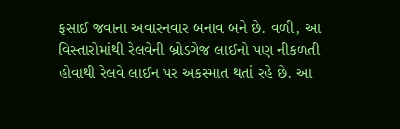ફસાઈ જવાના અવારનવાર બનાવ બને છે. વળી, આ વિસ્તારોમાંથી રેલવેની બ્રોડગેજ લાઈનો પણ નીકળતી હોવાથી રેલવે લાઈન પર અકસ્માત થતાં રહે છે. આ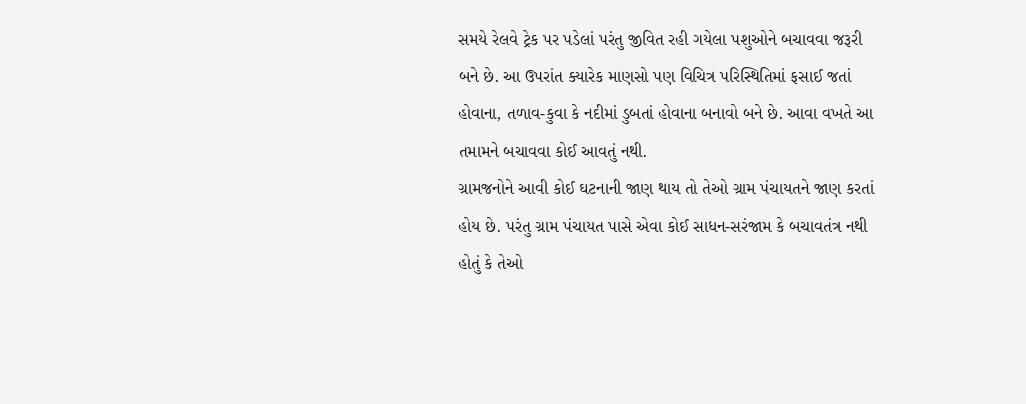સમયે રેલવે ટ્રેક પર પડેલાં પરંતુ જીવિત રહી ગયેલા પશુઓને બચાવવા જરૂરી બને છે. આ ઉપરાંત ક્યારેક માણસો પણ વિચિત્ર પરિસ્થિતિમાં ફસાઈ જતાં હોવાના, તળાવ-કુવા કે નદીમાં ડુબતાં હોવાના બનાવો બને છે. આવા વખતે આ તમામને બચાવવા કોઈ આવતું નથી.
ગ્રામજનોને આવી કોઈ ઘટનાની જાણ થાય તો તેઓ ગ્રામ પંચાયતને જાણ કરતાં હોય છે. પરંતુ ગ્રામ પંચાયત પાસે એવા કોઈ સાધન-સરંજામ કે બચાવતંત્ર નથી હોતું કે તેઓ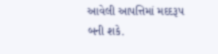આવેલી આપત્તિમાં મદદરૂપ બની શકે.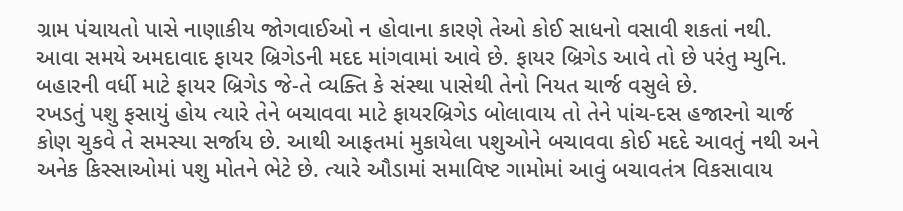ગ્રામ પંચાયતો પાસે નાણાકીય જોગવાઈઓ ન હોવાના કારણે તેઓ કોઈ સાધનો વસાવી શકતાં નથી. આવા સમયે અમદાવાદ ફાયર બ્રિગેડની મદદ માંગવામાં આવે છે. ફાયર બ્રિગેડ આવે તો છે પરંતુ મ્યુનિ. બહારની વર્ધી માટે ફાયર બ્રિગેડ જે-તે વ્યક્તિ કે સંસ્થા પાસેથી તેનો નિયત ચાર્જ વસુલે છે.
રખડતું પશુ ફસાયું હોય ત્યારે તેને બચાવવા માટે ફાયરબ્રિગેડ બોલાવાય તો તેને પાંચ-દસ હજારનો ચાર્જ કોણ ચુકવે તે સમસ્યા સર્જાય છે. આથી આફતમાં મુકાયેલા પશુઓને બચાવવા કોઈ મદદે આવતું નથી અને અનેક કિસ્સાઓમાં પશુ મોતને ભેટે છે. ત્યારે ઔડામાં સમાવિષ્ટ ગામોમાં આવું બચાવતંત્ર વિકસાવાય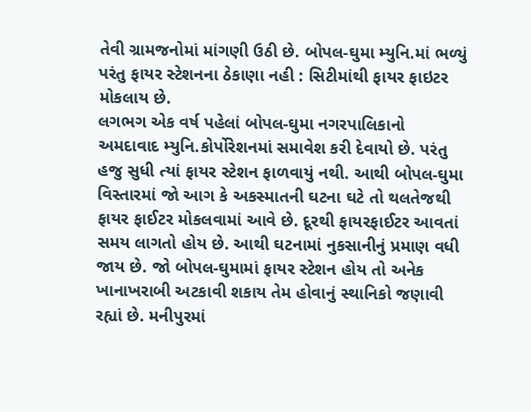તેવી ગ્રામજનોમાં માંગણી ઉઠી છે. બોપલ-ઘુમા મ્યુનિ.માં ભળ્યું પરંતુ ફાયર સ્ટેશનના ઠેકાણા નહી : સિટીમાંથી ફાયર ફાઇટર મોકલાય છે.
લગભગ એક વર્ષ પહેલાં બોપલ-ઘુમા નગરપાલિકાનો અમદાવાદ મ્યુનિ.કોર્પોરેશનમાં સમાવેશ કરી દેવાયો છે. પરંતુ હજુ સુધી ત્યાં ફાયર સ્ટેશન ફાળવાયું નથી. આથી બોપલ-ઘુમા વિસ્તારમાં જો આગ કે અકસ્માતની ઘટના ઘટે તો થલતેજથી ફાયર ફાઈટર મોકલવામાં આવે છે. દૂરથી ફાયરફાઈટર આવતાં સમય લાગતો હોય છે. આથી ઘટનામાં નુકસાનીનું પ્રમાણ વધી જાય છે. જો બોપલ-ઘુમામાં ફાયર સ્ટેશન હોય તો અનેક ખાનાખરાબી અટકાવી શકાય તેમ હોવાનું સ્થાનિકો જણાવી રહ્યાં છે. મનીપુરમાં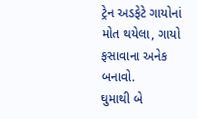ટ્રેન અડફેટે ગાયોનાં મોત થયેલા, ગાયો ફસાવાના અનેક બનાવો.
ઘુમાથી બે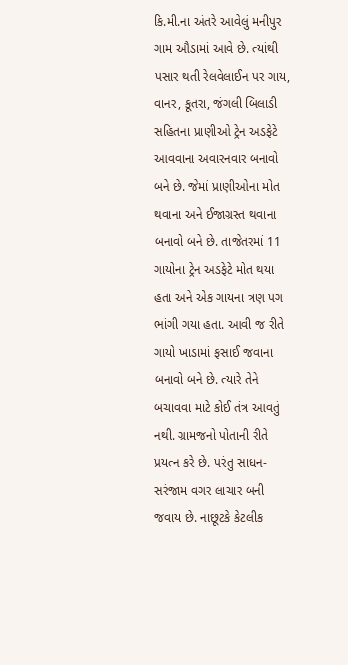કિ.મી.ના અંતરે આવેલું મનીપુર ગામ ઔડામાં આવે છે. ત્યાંથી પસાર થતી રેલવેલાઈન પર ગાય, વાનર, કૂતરા, જંગલી બિલાડી સહિતના પ્રાણીઓ ટ્રેન અડફેટે આવવાના અવારનવાર બનાવો બને છે. જેમાં પ્રાણીઓના મોત થવાના અને ઈજાગ્રસ્ત થવાના બનાવો બને છે. તાજેતરમાં 11 ગાયોના ટ્રેન અડફેટે મોત થયા હતા અને એક ગાયના ત્રણ પગ ભાંગી ગયા હતા. આવી જ રીતે ગાયો ખાડામાં ફસાઈ જવાના બનાવો બને છે. ત્યારે તેને બચાવવા માટે કોઈ તંત્ર આવતું નથી. ગ્રામજનો પોતાની રીતે પ્રયત્ન કરે છે. પરંતુ સાધન-સરંજામ વગર લાચાર બની જવાય છે. નાછૂટકે કેટલીક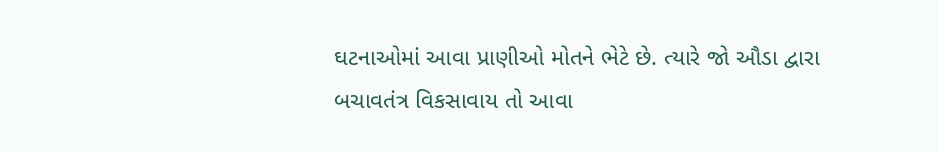ઘટનાઓમાં આવા પ્રાણીઓ મોતને ભેટે છે. ત્યારે જો ઔડા દ્વારા બચાવતંત્ર વિકસાવાય તો આવા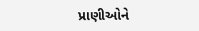પ્રાણીઓને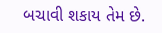બચાવી શકાય તેમ છે.